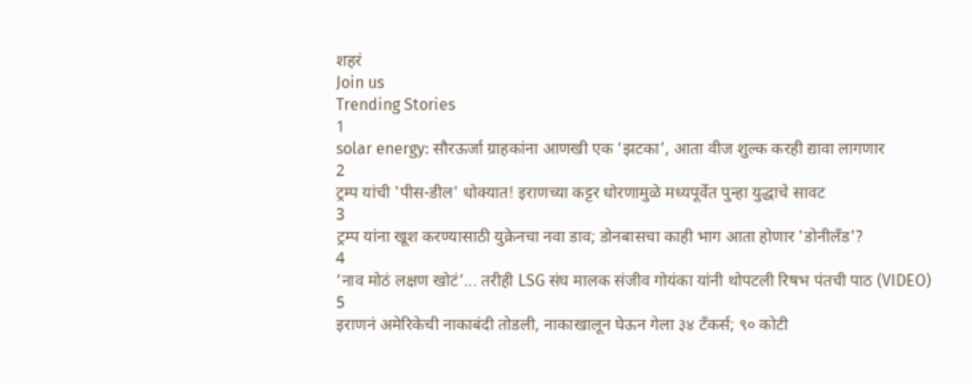शहरं
Join us
Trending Stories
1
solar energy: सौरऊर्जा ग्राहकांना आणखी एक ‘झटका’, आता वीज शुल्क करही द्यावा लागणार
2
ट्रम्प यांची 'पीस-डील' धोक्यात! इराणच्या कट्टर धोरणामुळे मध्यपूर्वेत पुन्हा युद्धाचे सावट
3
ट्रम्प यांना खूश करण्यासाठी युक्रेनचा नवा डाव; डोनबासचा काही भाग आता होणार 'डोनीलँड'?
4
‘नाव मोठं लक्षण खोटं’... तरीही LSG संघ मालक संजीव गोयंका यांनी थोपटली रिषभ पंतची पाठ (VIDEO)
5
इराणनं अमेरिकेची नाकाबंदी तोडली, नाकाखालून घेऊन गेला ३४ टँकर्स; ९० कोटी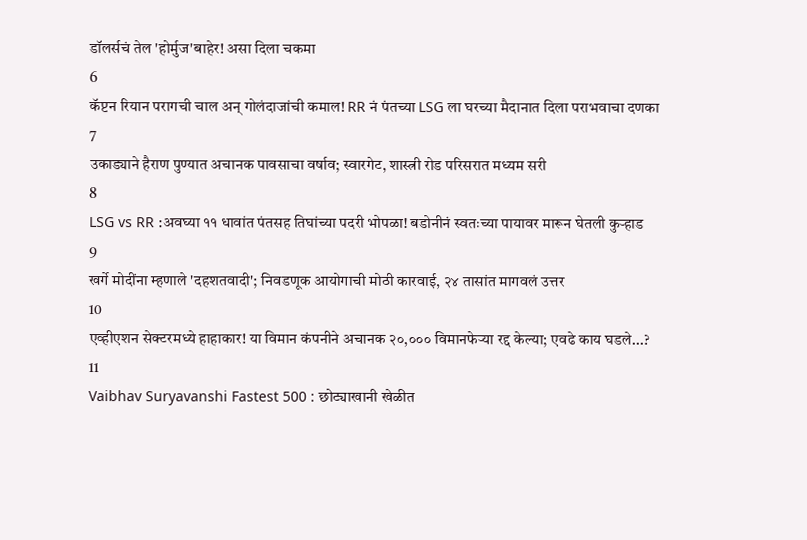डॉलर्सचं तेल 'होर्मुज'बाहेर! असा दिला चकमा
6
कॅप्टन रियान परागची चाल अन् गोलंदाजांची कमाल! RR नं पंतच्या LSG ला घरच्या मैदानात दिला पराभवाचा दणका
7
उकाड्याने हैराण पुण्यात अचानक पावसाचा वर्षाव; स्वारगेट, शास्त्री रोड परिसरात मध्यम सरी
8
LSG vs RR :अवघ्या ११ धावांत पंतसह तिघांच्या पदरी भोपळा! बडोनीनं स्वतःच्या पायावर मारून घेतली कुऱ्हाड
9
खर्गे मोदींना म्हणाले 'दहशतवादी'; निवडणूक आयोगाची मोठी कारवाई, २४ तासांत मागवलं उत्तर
10
एव्हीएशन सेक्टरमध्ये हाहाकार! या विमान कंपनीने अचानक २०,००० विमानफेऱ्या रद्द केल्या; एवढे काय घडले...?
11
Vaibhav Suryavanshi Fastest 500 : छोट्याखानी खेळीत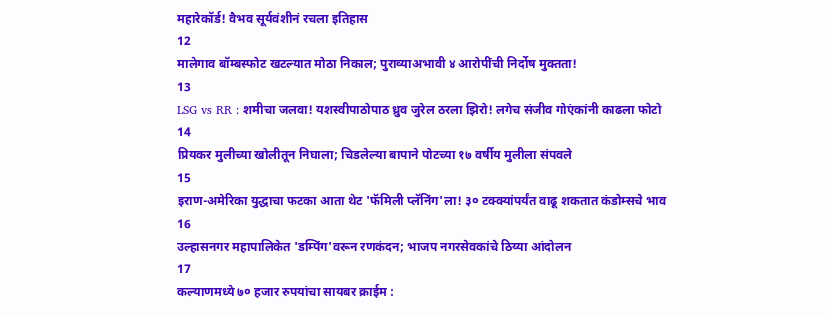महारेकॉर्ड! वैभव सूर्यवंशीनं रचला इतिहास
12
मालेगाव बॉम्बस्फोट खटल्यात मोठा निकाल; पुराव्याअभावी ४ आरोपींची निर्दोष मुक्तता!
13
LSG vs RR : शमीचा जलवा! यशस्वीपाठोपाठ ध्रुव जुरेल ठरला झिरो! लगेच संजीव गोएंकांनी काढला फोटो
14
प्रियकर मुलीच्या खोलीतून निघाला; चिडलेल्या बापाने पोटच्या १७ वर्षीय मुलीला संपवले
15
इराण-अमेरिका युद्धाचा फटका आता थेट 'फॅमिली प्लॅनिंग'ला! ३० टक्क्यांपर्यंत वाढू शकतात कंडोम्सचे भाव
16
उल्हासनगर महापालिकेत 'डम्पिंग'वरून रणकंदन; भाजप नगरसेवकांचे ठिय्या आंदोलन
17
कल्याणमध्ये ७० हजार रुपयांचा सायबर क्राईम :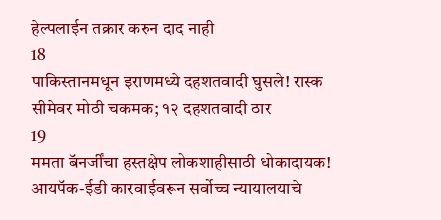हेल्पलाईन तक्रार करुन दाद नाही
18
पाकिस्तानमधून इराणमध्ये दहशतवादी घुसले! रास्क सीमेवर मोठी चकमक; १२ दहशतवादी ठार
19
ममता बॅनर्जींचा हस्तक्षेप लोकशाहीसाठी धोकादायक! आयपॅक-ईडी कारवाईवरून सर्वोच्च न्यायालयाचे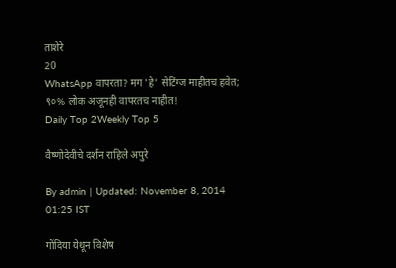ताशेरे
20
WhatsApp वापरता? मग 'हे' सेटिंग्ज माहीतच हवेत; ९०% लोक अजूनही वापरतच नाहीत!
Daily Top 2Weekly Top 5

वैष्णोदेवीचे दर्शन राहिले अपुरे

By admin | Updated: November 8, 2014 01:25 IST

गोंदिया येथून विशेष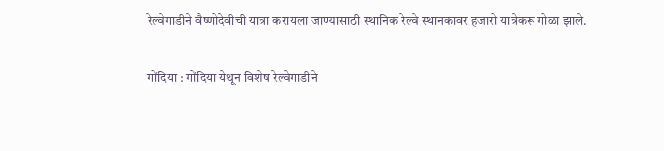रेल्वेगाडीने वैष्णोदेवीची यात्रा करायला जाण्यासाठी स्थानिक रेल्वे स्थानकावर हजारो यात्रेकरू गोळा झाले.

गोंदिया : गोंदिया येथून विशेष रेल्वेगाडीने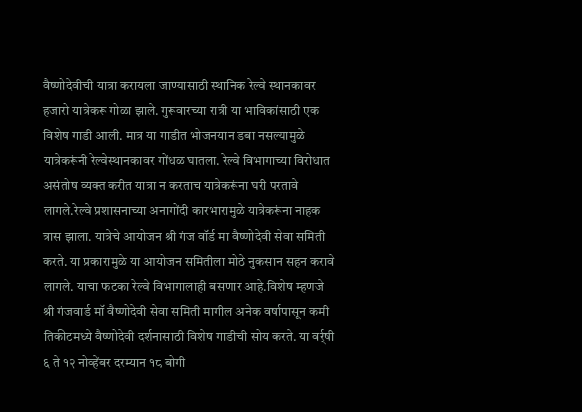वैष्णोदेवीची यात्रा करायला जाण्यासाठी स्थानिक रेल्वे स्थानकावर हजारो यात्रेकरू गोळा झाले. गुरूवारच्या रात्री या भाविकांसाठी एक विशेष गाडी आली. मात्र या गाडीत भोजनयान डबा नसल्यामुळे यात्रेकरूंनी रेल्वेस्थानकावर गोंधळ घातला. रेल्वे विभागाच्या विरोधात असंतोष व्यक्त करीत यात्रा न करताच यात्रेकरूंना घरी परतावे लागले.रेल्वे प्रशासनाच्या अनागोंदी कारभारामुळे यात्रेकरूंना नाहक त्रास झाला. यात्रेचे आयोजन श्री गंज वॉर्ड मा वैष्णोदेवी सेवा समिती करते. या प्रकारामुळे या आयोजन समितीला मोठे नुकसान सहन करावे लागले. याचा फटका रेल्वे विभागालाही बसणार आहे.विशेष म्हणजे श्री गंजवार्ड मॉ वैष्णोदेवी सेवा समिती मागील अनेक वर्षापासून कमी तिकीटमध्ये वैष्णोदेवी दर्शनासाठी विशेष गाडीची सोय करते. या वर्र्षी ६ ते १२ नोव्हेंबर दरम्यान १८ बोगी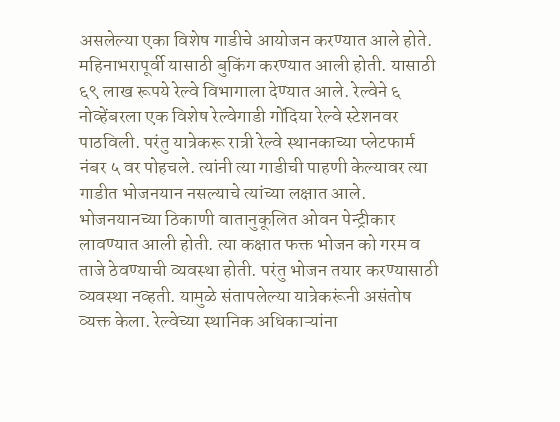असलेल्या एका विशेष गाडीचे आयोजन करण्यात आले होते. महिनाभरापूर्वी यासाठी बुकिंग करण्यात आली होती. यासाठी ६९ लाख रूपये रेल्वे विभागाला देण्यात आले. रेल्वेने ६ नोव्हेंबरला एक विशेष रेल्वेगाडी गोंदिया रेल्वे स्टेशनवर पाठविली. परंतु यात्रेकरू रात्री रेल्वे स्थानकाच्या प्लेटफार्म नंबर ५ वर पोहचले. त्यांनी त्या गाडीची पाहणी केल्यावर त्या गाडीत भोजनयान नसल्याचे त्यांच्या लक्षात आले. भोजनयानच्या ठिकाणी वातानुकूलित ओवन पेन्ट्रीकार लावण्यात आली होती. त्या कक्षात फक्त भोजन को गरम व ताजे ठेवण्याची व्यवस्था होती. परंतु भोजन तयार करण्यासाठी व्यवस्था नव्हती. यामुळे संतापलेल्या यात्रेकरूंनी असंतोष व्यक्त केला. रेल्वेच्या स्थानिक अधिकाऱ्यांना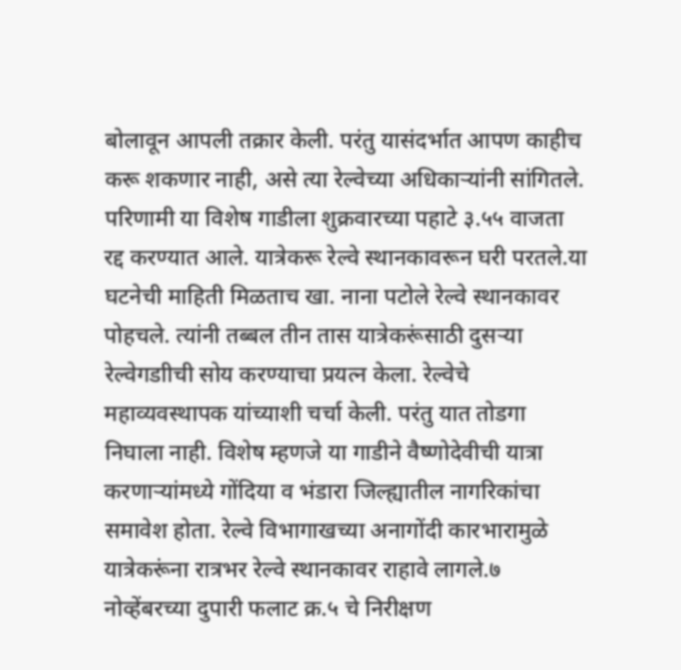बोलावून आपली तक्रार केली. परंतु यासंदर्भात आपण काहीच करू शकणार नाही, असे त्या रेल्वेच्या अधिकाऱ्यांनी सांगितले. परिणामी या विशेष गाडीला शुक्रवारच्या पहाटे ३.५५ वाजता रद्द करण्यात आले. यात्रेकरू रेल्वे स्थानकावरून घरी परतले.या घटनेची माहिती मिळताच खा. नाना पटोले रेल्वे स्थानकावर पोहचले. त्यांनी तब्बल तीन तास यात्रेकरूंसाठी दुसऱ्या रेल्वेगडाीची सोय करण्याचा प्रयत्न केला. रेल्वेचे महाव्यवस्थापक यांच्याशी चर्चा केली. परंतु यात तोडगा निघाला नाही. विशेष म्हणजे या गाडीने वैष्णोदेवीची यात्रा करणाऱ्यांमध्ये गोंदिया व भंडारा जिल्ह्यातील नागरिकांचा समावेश होता. रेल्वे विभागाखच्या अनागोंदी कारभारामुळे यात्रेकरूंना रात्रभर रेल्वे स्थानकावर राहावे लागले.७ नोव्हेंबरच्या दुपारी फलाट क्र.५ चे निरीक्षण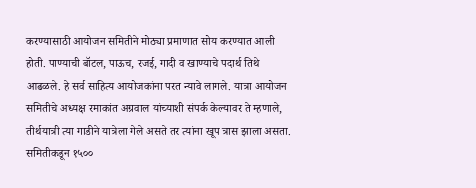करण्यासाठी आयोजन समितीने मोठ्या प्रमाणात सोय करण्यात आली होती. पाण्याची बॉटल, पाऊच, रजई, गादी व खाण्याचे पदार्थ तिथे आढळले. हे सर्व साहित्य आयोजकांना परत न्यावे लागले. यात्रा आयोजन समितीचे अध्यक्ष रमाकांत अग्रवाल यांच्याशी संपर्क केल्यावर ते म्हणाले, तीर्थयात्री त्या गाडीने यात्रेला गेले असते तर त्यांना खूप त्रास झाला असता. समितीकडून १५००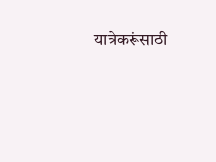यात्रेकरूंसाठी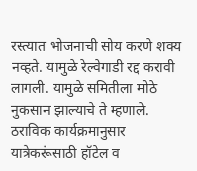रस्त्यात भोजनाची सोय करणे शक्य नव्हते. यामुळे रेल्वेगाडी रद्द करावी लागली. यामुळे समितीला मोठे नुकसान झाल्याचे ते म्हणाले. ठराविक कार्यक्रमानुसार यात्रेकरूंसाठी हॉटेल व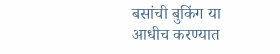बसांची बुकिंग या आधीच करण्यात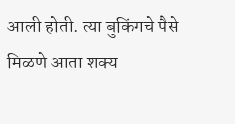आली होती. त्या बुकिंगचे पैसे मिळणे आता शक्य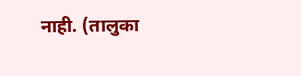नाही. (तालुका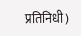प्रतिनिधी)